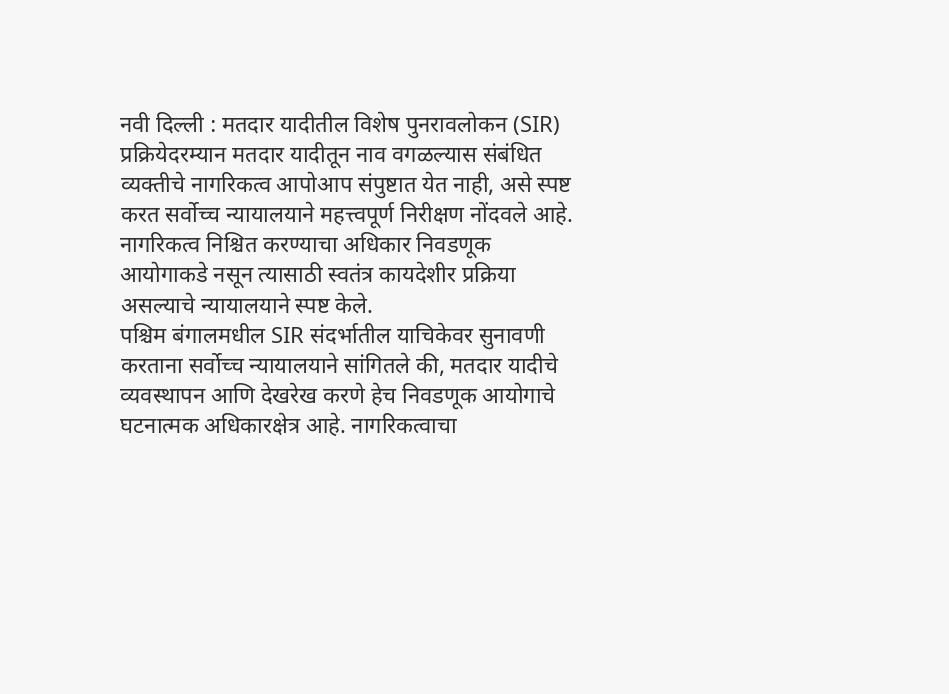नवी दिल्ली : मतदार यादीतील विशेष पुनरावलोकन (SIR) प्रक्रियेदरम्यान मतदार यादीतून नाव वगळल्यास संबंधित व्यक्तीचे नागरिकत्व आपोआप संपुष्टात येत नाही, असे स्पष्ट करत सर्वोच्च न्यायालयाने महत्त्वपूर्ण निरीक्षण नोंदवले आहे. नागरिकत्व निश्चित करण्याचा अधिकार निवडणूक आयोगाकडे नसून त्यासाठी स्वतंत्र कायदेशीर प्रक्रिया असल्याचे न्यायालयाने स्पष्ट केले.
पश्चिम बंगालमधील SIR संदर्भातील याचिकेवर सुनावणी करताना सर्वोच्च न्यायालयाने सांगितले की, मतदार यादीचे व्यवस्थापन आणि देखरेख करणे हेच निवडणूक आयोगाचे घटनात्मक अधिकारक्षेत्र आहे. नागरिकत्वाचा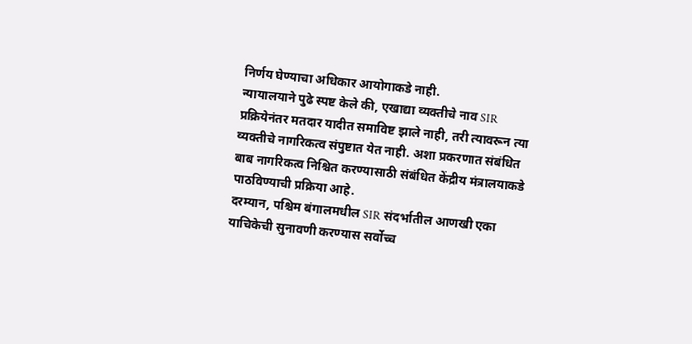निर्णय घेण्याचा अधिकार आयोगाकडे नाही.
न्यायालयाने पुढे स्पष्ट केले की, एखाद्या व्यक्तीचे नाव SIR प्रक्रियेनंतर मतदार यादीत समाविष्ट झाले नाही, तरी त्यावरून त्या व्यक्तीचे नागरिकत्व संपुष्टात येत नाही. अशा प्रकरणात संबंधित बाब नागरिकत्व निश्चित करण्यासाठी संबंधित केंद्रीय मंत्रालयाकडे पाठविण्याची प्रक्रिया आहे.
दरम्यान, पश्चिम बंगालमधील SIR संदर्भातील आणखी एका याचिकेची सुनावणी करण्यास सर्वोच्च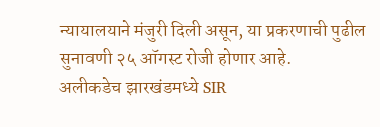न्यायालयाने मंजुरी दिली असून, या प्रकरणाची पुढील सुनावणी २५ ऑगस्ट रोजी होणार आहे.
अलीकडेच झारखंडमध्ये SIR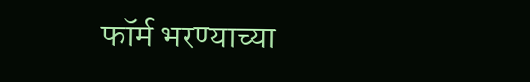फॉर्म भरण्याच्या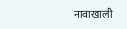नावाखाली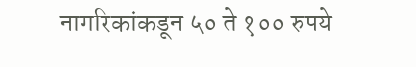नागरिकांकडून ५० ते १०० रुपये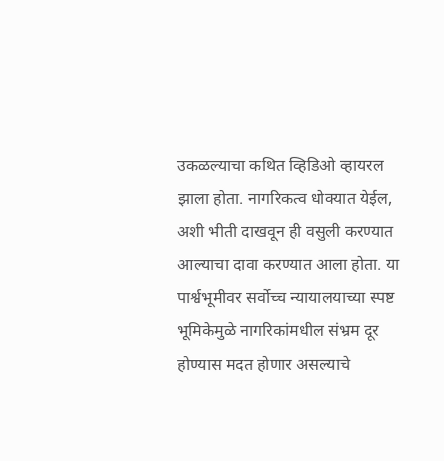उकळल्याचा कथित व्हिडिओ व्हायरल झाला होता. नागरिकत्व धोक्यात येईल, अशी भीती दाखवून ही वसुली करण्यात आल्याचा दावा करण्यात आला होता. या पार्श्वभूमीवर सर्वोच्च न्यायालयाच्या स्पष्ट भूमिकेमुळे नागरिकांमधील संभ्रम दूर होण्यास मदत होणार असल्याचे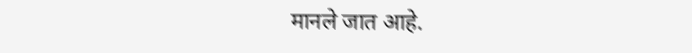मानले जात आहे.